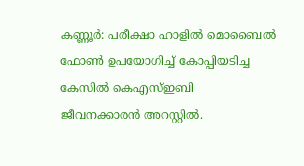കണ്ണൂർ: പരീക്ഷാ ഹാളിൽ മൊബൈൽ ഫോൺ ഉപയോഗിച്ച് കോപ്പിയടിച്ച കേസിൽ കെഎസ്ഇബി ജീവനക്കാരൻ അറസ്റ്റിൽ.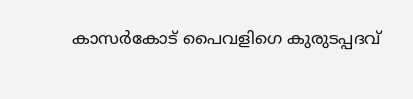കാസർകോട് പൈവളിഗെ കുരുടപ്പദവ്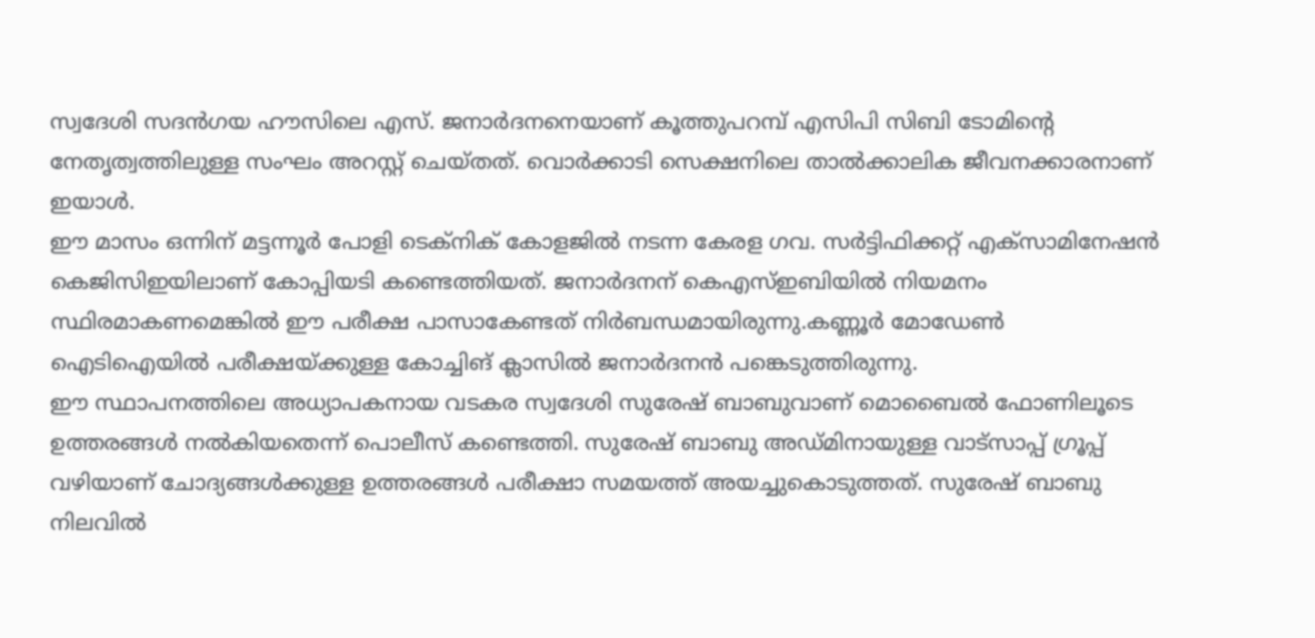സ്വദേശി സദൻഗയ ഹൗസിലെ എസ്. ജനാർദനനെയാണ് കൂത്തുപറമ്പ് എസിപി സിബി ടോമിന്റെ നേതൃത്വത്തിലുള്ള സംഘം അറസ്റ്റ് ചെയ്തത്. വൊർക്കാടി സെക്ഷനിലെ താൽക്കാലിക ജീവനക്കാരനാണ് ഇയാൾ.
ഈ മാസം ഒന്നിന് മട്ടന്നൂർ പോളി ടെക്നിക് കോളജിൽ നടന്ന കേരള ഗവ. സർട്ടിഫിക്കറ്റ് എക്സാമിനേഷൻ കെജിസിഇയിലാണ് കോപ്പിയടി കണ്ടെത്തിയത്. ജനാർദനന് കെഎസ്ഇബിയിൽ നിയമനം സ്ഥിരമാകണമെങ്കിൽ ഈ പരീക്ഷ പാസാകേണ്ടത് നിർബന്ധമായിരുന്നു.കണ്ണൂർ മോഡേൺ ഐടിഐയിൽ പരീക്ഷയ്ക്കുള്ള കോച്ചിങ് ക്ലാസിൽ ജനാർദനൻ പങ്കെടുത്തിരുന്നു.
ഈ സ്ഥാപനത്തിലെ അധ്യാപകനായ വടകര സ്വദേശി സുരേഷ് ബാബുവാണ് മൊബൈൽ ഫോണിലൂടെ ഉത്തരങ്ങൾ നൽകിയതെന്ന് പൊലീസ് കണ്ടെത്തി. സുരേഷ് ബാബു അഡ്മിനായുള്ള വാട്സാപ്പ് ഗ്രൂപ്പ് വഴിയാണ് ചോദ്യങ്ങൾക്കുള്ള ഉത്തരങ്ങൾ പരീക്ഷാ സമയത്ത് അയച്ചുകൊടുത്തത്. സുരേഷ് ബാബു നിലവിൽ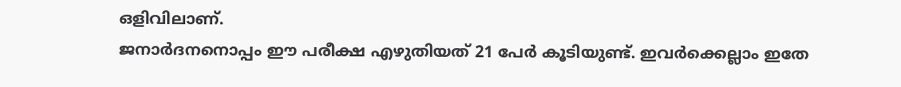ഒളിവിലാണ്.
ജനാർദനനൊപ്പം ഈ പരീക്ഷ എഴുതിയത് 21 പേർ കൂടിയുണ്ട്. ഇവർക്കെല്ലാം ഇതേ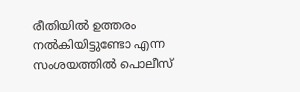രീതിയിൽ ഉത്തരം നൽകിയിട്ടുണ്ടോ എന്ന സംശയത്തിൽ പൊലീസ്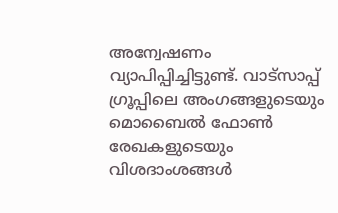അന്വേഷണം വ്യാപിപ്പിച്ചിട്ടുണ്ട്. വാട്സാപ്പ് ഗ്രൂപ്പിലെ അംഗങ്ങളുടെയും മൊബൈൽ ഫോൺ രേഖകളുടെയും വിശദാംശങ്ങൾ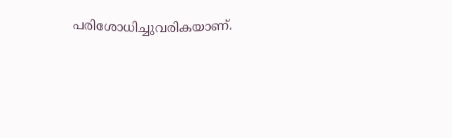പരിശോധിച്ചുവരികയാണ്.